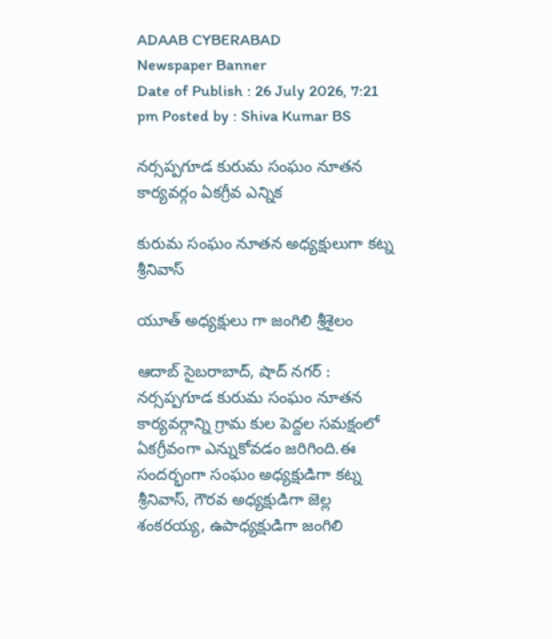ADAAB CYBERABAD
Newspaper Banner
Date of Publish : 26 July 2026, 7:21 pm Posted by : Shiva Kumar BS

నర్సప్పగూడ కురుమ సంఘం నూతన కార్యవర్గం ఏకగ్రీవ ఎన్నిక

కురుమ సంఘం నూతన అధ్యక్షులుగా కట్న శ్రీనివాస్

యూత్ అధ్యక్షులు గా జంగిలి శ్రీశైలం

ఆదాబ్ సైబరాబాద్, షాద్ నగర్ : నర్సప్పగూడ కురుమ సంఘం నూతన కార్యవర్గాన్ని గ్రామ కుల పెద్దల సమక్షంలో ఏకగ్రీవంగా ఎన్నుకోవడం జరిగింది.ఈ సందర్భంగా సంఘం అధ్యక్షుడిగా కట్న శ్రీనివాస్, గౌరవ అధ్యక్షుడిగా జెల్ల శంకరయ్య, ఉపాధ్యక్షుడిగా జంగిలి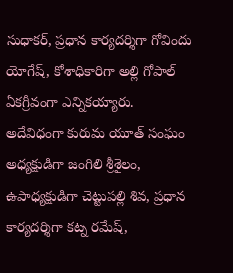సుధాకర్, ప్రధాన కార్యదర్శిగా గోవిందు యోగేష్, కోశాధికారిగా అల్లి గోపాల్ ఏకగ్రీవంగా ఎన్నికయ్యారు.
అదేవిధంగా కురుమ యూత్ సంఘం అధ్యక్షుడిగా జంగిలి శ్రీశైలం, ఉపాధ్యక్షుడిగా చెట్టుపల్లి శివ, ప్రధాన కార్యదర్శిగా కట్న రమేష్,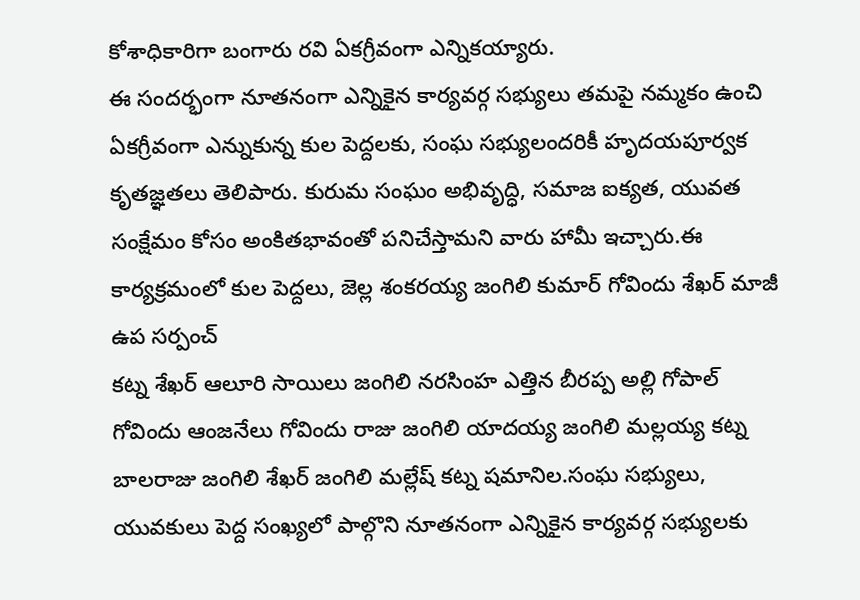కోశాధికారిగా బంగారు రవి ఏకగ్రీవంగా ఎన్నికయ్యారు.
ఈ సందర్భంగా నూతనంగా ఎన్నికైన కార్యవర్గ సభ్యులు తమపై నమ్మకం ఉంచి ఏకగ్రీవంగా ఎన్నుకున్న కుల పెద్దలకు, సంఘ సభ్యులందరికీ హృదయపూర్వక కృతజ్ఞతలు తెలిపారు. కురుమ సంఘం అభివృద్ధి, సమాజ ఐక్యత, యువత సంక్షేమం కోసం అంకితభావంతో పనిచేస్తామని వారు హామీ ఇచ్చారు.ఈ కార్యక్రమంలో కుల పెద్దలు, జెల్ల శంకరయ్య జంగిలి కుమార్ గోవిందు శేఖర్ మాజీ ఉప సర్పంచ్
కట్న శేఖర్ ఆలూరి సాయిలు జంగిలి నరసింహ ఎత్తిన బీరప్ప అల్లి గోపాల్ గోవిందు ఆంజనేలు గోవిందు రాజు జంగిలి యాదయ్య జంగిలి మల్లయ్య కట్న బాలరాజు జంగిలి శేఖర్ జంగిలి మల్లేష్ కట్న షమానిల.సంఘ సభ్యులు, యువకులు పెద్ద సంఖ్యలో పాల్గొని నూతనంగా ఎన్నికైన కార్యవర్గ సభ్యులకు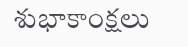శుభాకాంక్షలు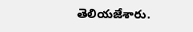తెలియజేశారు.